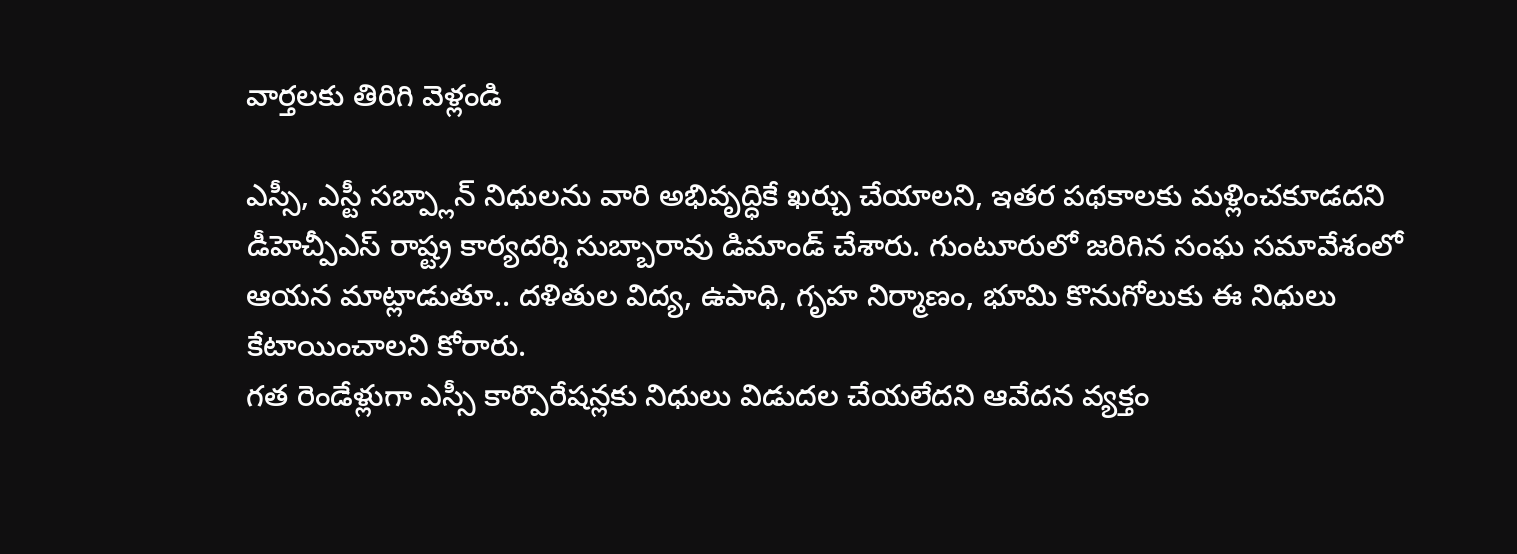వార్తలకు తిరిగి వెళ్లండి

ఎస్సీ, ఎస్టీ సబ్ప్లాన్ నిధులను వారి అభివృద్ధికే ఖర్చు చేయాలని, ఇతర పథకాలకు మళ్లించకూడదని డీహెచ్పీఎస్ రాష్ట్ర కార్యదర్శి సుబ్బారావు డిమాండ్ చేశారు. గుంటూరులో జరిగిన సంఘ సమావేశంలో ఆయన మాట్లాడుతూ.. దళితుల విద్య, ఉపాధి, గృహ నిర్మాణం, భూమి కొనుగోలుకు ఈ నిధులు కేటాయించాలని కోరారు.
గత రెండేళ్లుగా ఎస్సీ కార్పొరేషన్లకు నిధులు విడుదల చేయలేదని ఆవేదన వ్యక్తం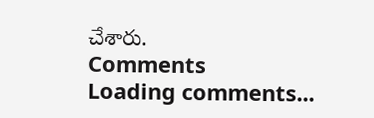చేశారు.
Comments
Loading comments...